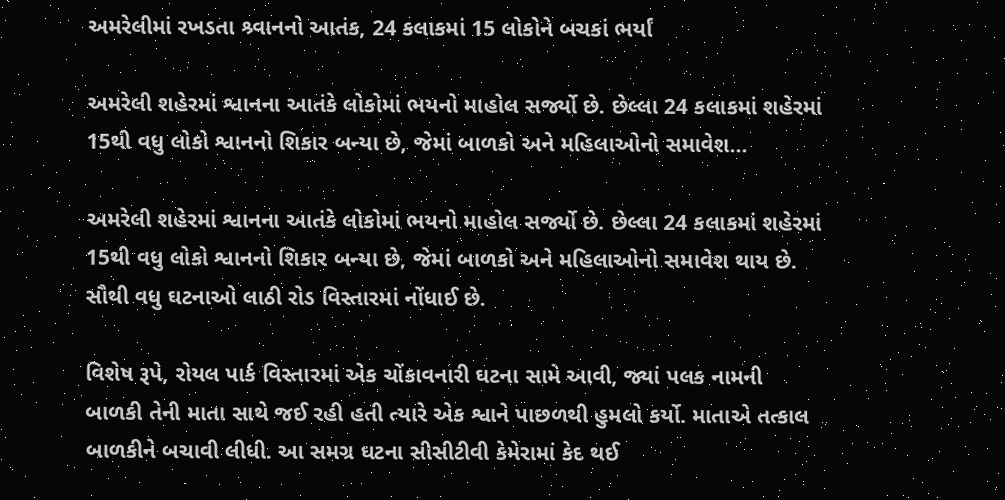અમરેલીમાં રખડતા શ્ર્વાનનો આતંક, 24 કલાકમાં 15 લોકોને બચકાં ભર્યાં

અમરેલી શહેરમાં શ્વાનના આતંકે લોકોમાં ભયનો માહોલ સર્જ્યો છે. છેલ્લા 24 કલાકમાં શહેરમાં 15થી વધુ લોકો શ્વાનનો શિકાર બન્યા છે, જેમાં બાળકો અને મહિલાઓનો સમાવેશ…

અમરેલી શહેરમાં શ્વાનના આતંકે લોકોમાં ભયનો માહોલ સર્જ્યો છે. છેલ્લા 24 કલાકમાં શહેરમાં 15થી વધુ લોકો શ્વાનનો શિકાર બન્યા છે, જેમાં બાળકો અને મહિલાઓનો સમાવેશ થાય છે. સૌથી વધુ ઘટનાઓ લાઠી રોડ વિસ્તારમાં નોંધાઈ છે.

વિશેષ રૂપે, રોયલ પાર્ક વિસ્તારમાં એક ચોંકાવનારી ઘટના સામે આવી, જ્યાં પલક નામની બાળકી તેની માતા સાથે જઈ રહી હતી ત્યારે એક શ્વાને પાછળથી હુમલો કર્યો. માતાએ તત્કાલ બાળકીને બચાવી લીધી. આ સમગ્ર ઘટના સીસીટીવી કેમેરામાં કેદ થઈ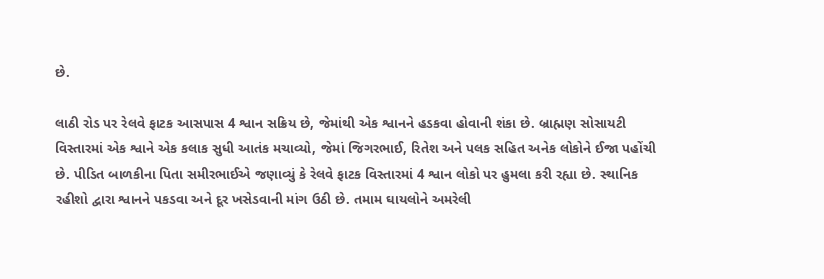છે.

લાઠી રોડ પર રેલવે ફાટક આસપાસ 4 શ્વાન સક્રિય છે, જેમાંથી એક શ્વાનને હડકવા હોવાની શંકા છે. બ્રાહ્મણ સોસાયટી વિસ્તારમાં એક શ્વાને એક કલાક સુધી આતંક મચાવ્યો, જેમાં જિગરભાઈ, રિતેશ અને પલક સહિત અનેક લોકોને ઈજા પહોંચી છે. પીડિત બાળકીના પિતા સમીરભાઈએ જણાવ્યું કે રેલવે ફાટક વિસ્તારમાં 4 શ્વાન લોકો પર હુમલા કરી રહ્યા છે. સ્થાનિક રહીશો દ્વારા શ્વાનને પકડવા અને દૂર ખસેડવાની માંગ ઉઠી છે. તમામ ઘાયલોને અમરેલી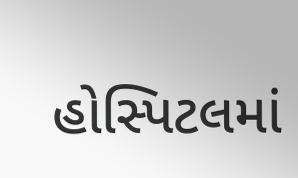હોસ્પિટલમાં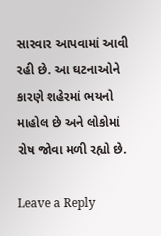સારવાર આપવામાં આવી રહી છે. આ ઘટનાઓને કારણે શહેરમાં ભયનો માહોલ છે અને લોકોમાં રોષ જોવા મળી રહ્યો છે.

Leave a Reply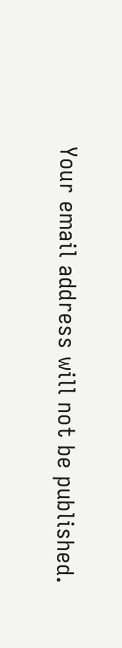Your email address will not be published.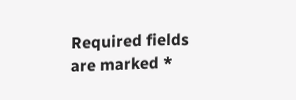Required fields are marked *